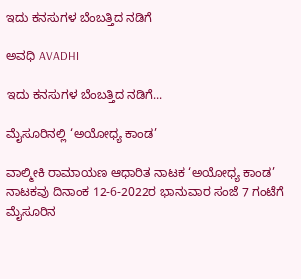ಇದು ಕನಸುಗಳ ಬೆಂಬತ್ತಿದ ನಡಿಗೆ‍

ಅವಧಿ AVADHI

ಇದು ಕನಸುಗಳ ಬೆಂಬತ್ತಿದ ನಡಿಗೆ...

ಮೈಸೂರಿನಲ್ಲಿ ‘ಅಯೋಧ್ಯ ಕಾಂಡ’

ವಾಲ್ಮೀಕಿ ರಾಮಾಯಣ ಆಧಾರಿತ ನಾಟಕ ‘ಅಯೋಧ್ಯ ಕಾಂಡ’ ನಾಟಕವು ದಿನಾಂಕ 12-6-2022ರ ಭಾನುವಾರ ಸಂಜೆ 7 ಗಂಟೆಗೆ ಮೈಸೂರಿನ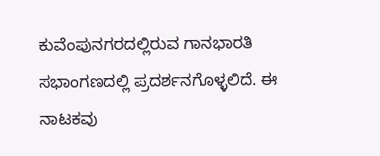ಕುವೆಂಪುನಗರದಲ್ಲಿರುವ ಗಾನಭಾರತಿ ಸಭಾಂಗಣದಲ್ಲಿ ಪ್ರದರ್ಶನಗೊಳ್ಳಲಿದೆ. ಈ ನಾಟಕವು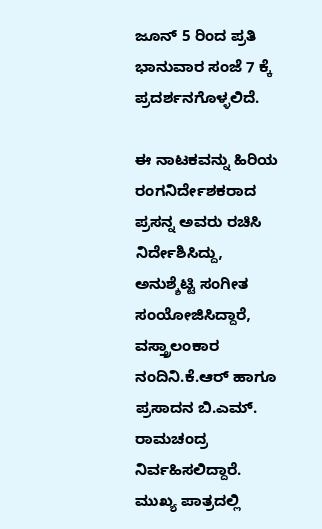ಜೂನ್ 5 ರಿಂದ ಪ್ರತಿ ಭಾನುವಾರ ಸಂಜೆ 7 ಕ್ಕೆ ಪ್ರದರ್ಶನಗೊಳ್ಳಲಿದೆ.

ಈ ನಾಟಕವನ್ನು ಹಿರಿಯ ರಂಗನಿರ್ದೇಶಕರಾದ ಪ್ರಸನ್ನ ಅವರು ರಚಿಸಿ  ನಿರ್ದೇಶಿಸಿದ್ದು, ಅನುಶ್ಶೆಟ್ಟಿ ಸಂಗೀತ ಸಂಯೋಜಿಸಿದ್ದಾರೆ, ವಸ್ತ್ರಾಲಂಕಾರ ನಂದಿನಿ.ಕೆ.ಆರ್ ಹಾಗೂ ಪ್ರಸಾದನ ಬಿ.ಎಮ್. ರಾಮಚಂದ್ರ ನಿರ್ವಹಿಸಲಿದ್ದಾರೆ. ಮುಖ್ಯ ಪಾತ್ರದಲ್ಲಿ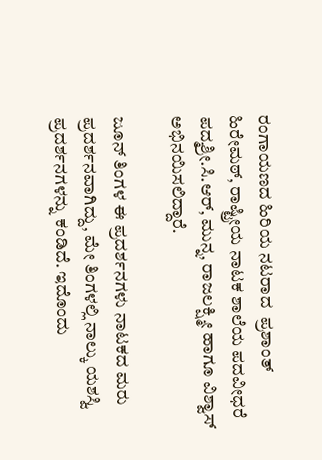ರಂಗಾಯಣದ ಹಿರಿಯ ನಟರಾದ  ಪ್ರಶಾಂತ್ ಹಿರೇಮಠ್, ರಾಷ್ಟ್ರೀಯ ನಾಟಕ ಶಾಲೆಯ ಪದವೀಧರೆ ಪದ್ಮಶ್ರೀ.ಸಿ.ಆರ್, ಮುನ್ನ, ರಾಜಲಕ್ಷ್ಮೀ ಹಾಗೂ ವಿಶ್ವಾಸ್ ಅಭಿನಯಿಸಲಿದ್ದಾರೆ.

ಜೂನ್ ತಿಂಗಳ ಈ ಪ್ರದರ್ಶನಗಳು ನಾಟಕದ ಮರು ಪ್ರದರ್ಶನವಾಗಿದ್ದು, ಮೇ ತಿಂಗಳಲ್ಲಿ ನಾಲ್ಕು ಯಶಸ್ವಿ ಪ್ರದರ್ಶನಗಳನ್ನು ಕಂಡಿದೆ. ಇದೊಂದು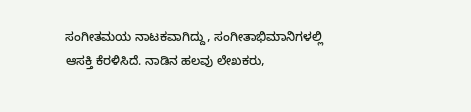ಸಂಗೀತಮಯ ನಾಟಕವಾಗಿದ್ದು, ಸಂಗೀತಾಭಿಮಾನಿಗಳಲ್ಲಿ ಆಸಕ್ತಿ ಕೆರಳಿಸಿದೆ. ನಾಡಿನ ಹಲವು ಲೇಖಕರು,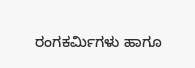ರಂಗಕರ್ಮಿಗಳು ಹಾಗೂ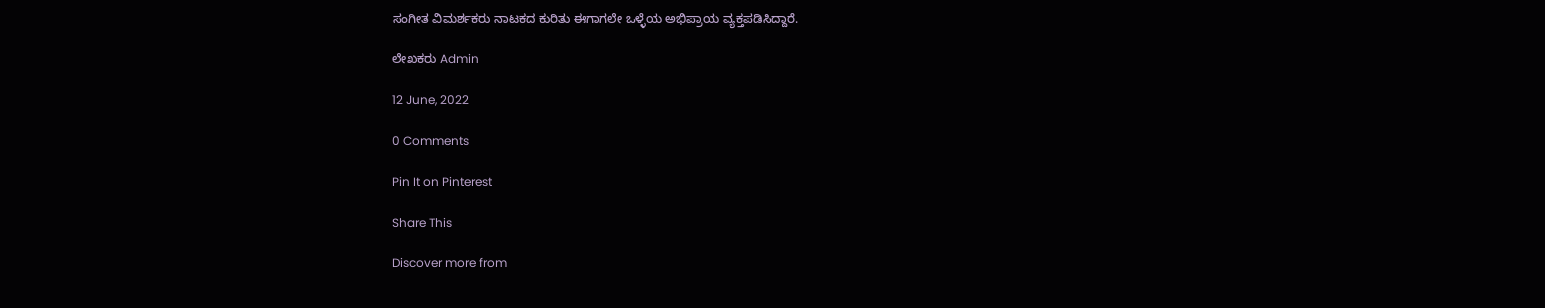ಸಂಗೀತ ವಿಮರ್ಶಕರು ನಾಟಕದ ಕುರಿತು ಈಗಾಗಲೇ ಒಳ್ಳೆಯ ಅಭಿಪ್ರಾಯ ವ್ಯಕ್ತಪಡಿಸಿದ್ದಾರೆ.

ಲೇಖಕರು Admin

12 June, 2022

0 Comments

Pin It on Pinterest

Share This

Discover more from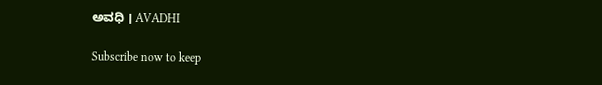ಅವಧಿ । AVADHI

Subscribe now to keep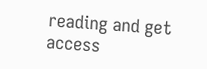reading and get access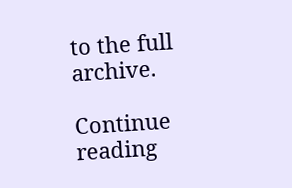to the full archive.

Continue reading